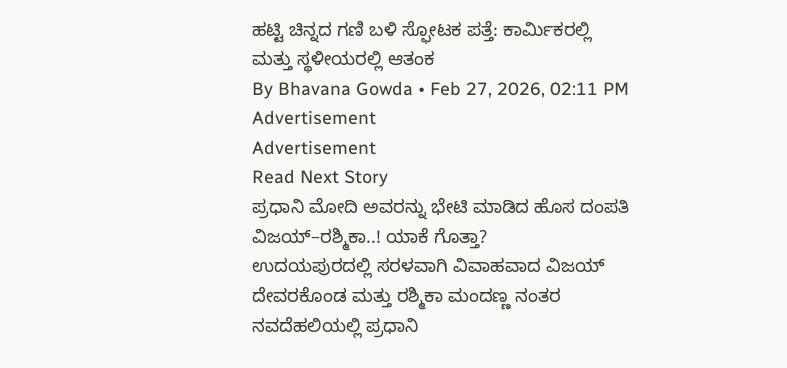ಹಟ್ಟಿ ಚಿನ್ನದ ಗಣಿ ಬಳಿ ಸ್ಫೋಟಕ ಪತ್ತೆ: ಕಾರ್ಮಿಕರಲ್ಲಿ ಮತ್ತು ಸ್ಥಳೀಯರಲ್ಲಿ ಆತಂಕ
By Bhavana Gowda • Feb 27, 2026, 02:11 PM
Advertisement
Advertisement
Read Next Story
ಪ್ರಧಾನಿ ಮೋದಿ ಅವರನ್ನು ಭೇಟಿ ಮಾಡಿದ ಹೊಸ ದಂಪತಿ ವಿಜಯ್–ರಶ್ಮಿಕಾ..! ಯಾಕೆ ಗೊತ್ತಾ?
ಉದಯಪುರದಲ್ಲಿ ಸರಳವಾಗಿ ವಿವಾಹವಾದ ವಿಜಯ್ ದೇವರಕೊಂಡ ಮತ್ತು ರಶ್ಮಿಕಾ ಮಂದಣ್ಣ ನಂತರ ನವದೆಹಲಿಯಲ್ಲಿ ಪ್ರಧಾನಿ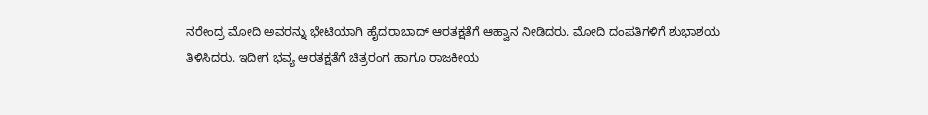ನರೇಂದ್ರ ಮೋದಿ ಅವರನ್ನು ಭೇಟಿಯಾಗಿ ಹೈದರಾಬಾದ್ ಆರತಕ್ಷತೆಗೆ ಆಹ್ವಾನ ನೀಡಿದರು. ಮೋದಿ ದಂಪತಿಗಳಿಗೆ ಶುಭಾಶಯ ತಿಳಿಸಿದರು. ಇದೀಗ ಭವ್ಯ ಆರತಕ್ಷತೆಗೆ ಚಿತ್ರರಂಗ ಹಾಗೂ ರಾಜಕೀಯ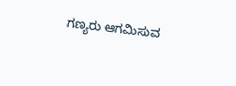ಗಣ್ಯರು ಆಗಮಿಸುವ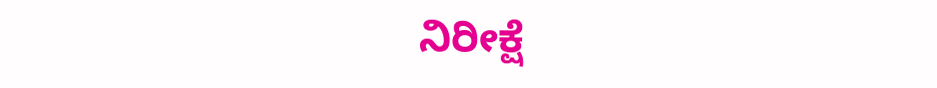ನಿರೀಕ್ಷೆ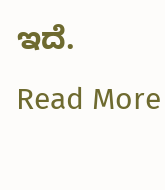ಇದೆ.
Read More